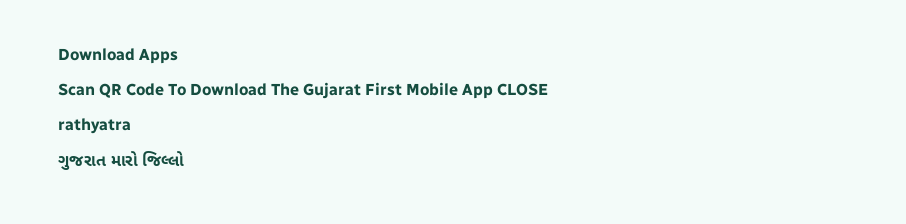Download Apps
Scan QR Code To Download The Gujarat First Mobile App CLOSE
rathyatra
ગુજરાત મારો જિલ્લો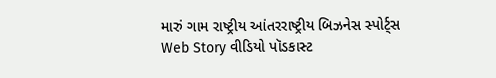મારું ગામ રાષ્ટ્રીય આંતરરાષ્ટ્રીય બિઝનેસ સ્પોર્ટ્સ Web Story વીડિયો પૉડકાસ્ટ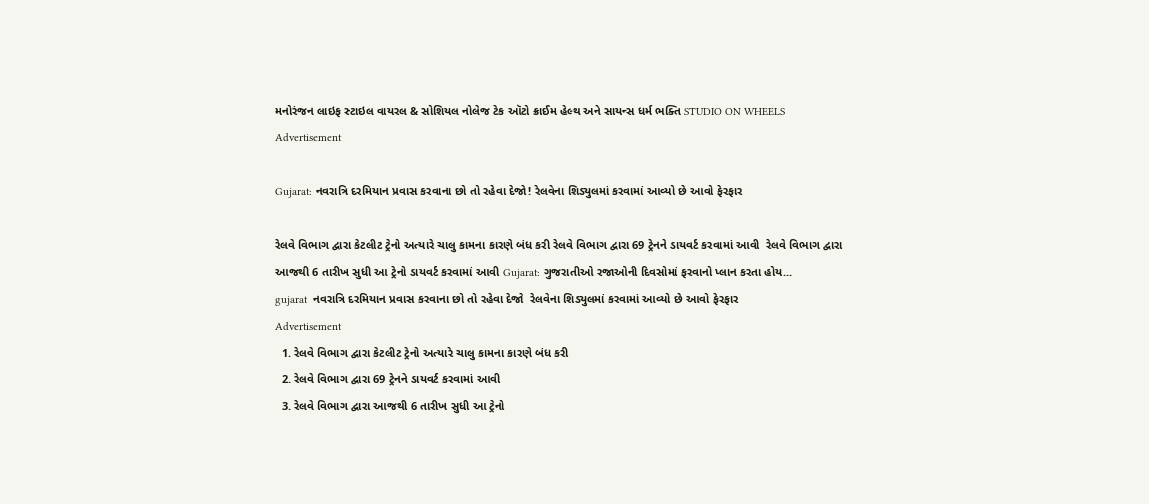મનોરંજન લાઇફ સ્ટાઇલ વાયરલ & સોશિયલ નોલેજ ટેક ઑટો ક્રાઈમ હેલ્થ અને સાયન્સ ધર્મ ભક્તિ STUDIO ON WHEELS
Advertisement

Gujarat: નવરાત્રિ દરમિયાન પ્રવાસ કરવાના છો તો રહેવા દેજો! રેલવેના શિડ્યુલમાં કરવામાં આવ્યો છે આવો ફેરફાર

રેલવે વિભાગ દ્વારા કેટલીટ ટ્રેનો અત્યારે ચાલુ કામના કારણે બંધ કરી રેલવે વિભાગ દ્વારા 69 ટ્રેનને ડાયવર્ટ કરવામાં આવી  રેલવે વિભાગ દ્વારા આજથી 6 તારીખ સુધી આ ટ્રેનો ડાયવર્ટ કરવામાં આવી Gujarat: ગુજરાતીઓ રજાઓની દિવસોમાં ફરવાનો પ્લાન કરતા હોય...
gujarat  નવરાત્રિ દરમિયાન પ્રવાસ કરવાના છો તો રહેવા દેજો  રેલવેના શિડ્યુલમાં કરવામાં આવ્યો છે આવો ફેરફાર
Advertisement
  1. રેલવે વિભાગ દ્વારા કેટલીટ ટ્રેનો અત્યારે ચાલુ કામના કારણે બંધ કરી
  2. રેલવે વિભાગ દ્વારા 69 ટ્રેનને ડાયવર્ટ કરવામાં આવી
  3. રેલવે વિભાગ દ્વારા આજથી 6 તારીખ સુધી આ ટ્રેનો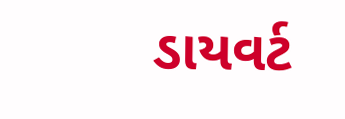ડાયવર્ટ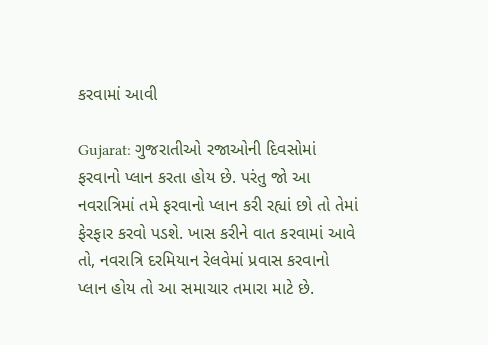કરવામાં આવી

Gujarat: ગુજરાતીઓ રજાઓની દિવસોમાં ફરવાનો પ્લાન કરતા હોય છે. પરંતુ જો આ નવરાત્રિમાં તમે ફરવાનો પ્લાન કરી રહ્યાં છો તો તેમાં ફેરફાર કરવો પડશે. ખાસ કરીને વાત કરવામાં આવે તો, નવરાત્રિ દરમિયાન રેલવેમાં પ્રવાસ કરવાનો પ્લાન હોય તો આ સમાચાર તમારા માટે છે.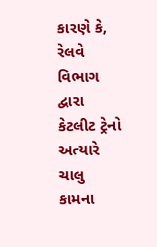કારણે કે, રેલવે વિભાગ દ્વારા કેટલીટ ટ્રેનો અત્યારે ચાલુ કામના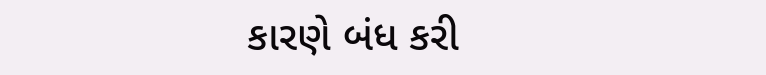કારણે બંધ કરી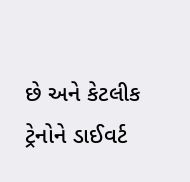છે અને કેટલીક ટ્રેનોને ડાઈવર્ટ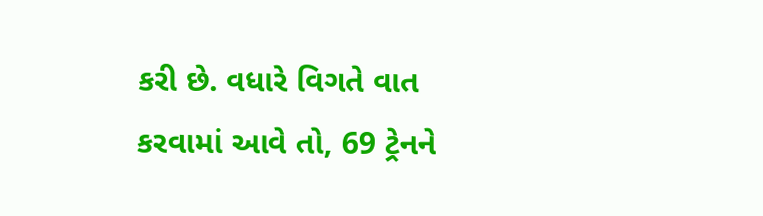કરી છે. વધારે વિગતે વાત કરવામાં આવે તો, 69 ટ્રેનને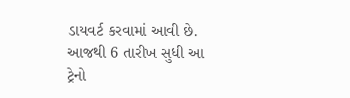ડાયવર્ટ કરવામાં આવી છે. આજથી 6 તારીખ સુધી આ ટ્રેનો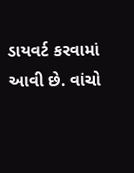ડાયવર્ટ કરવામાં આવી છે. વાંચો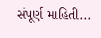સંપૂર્ણ માહિતી...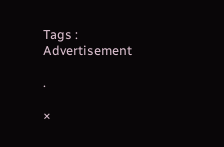Tags :
Advertisement

.

×